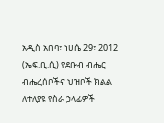አዲስ አበባ፣ ነሀሴ 29፣ 2012 (ኤፍ.ቢ.ሲ) የደቡብ ብሔር ብሔረሰቦችና ህዝቦች ክልል ለተለያዩ የስራ ኃላፊዎች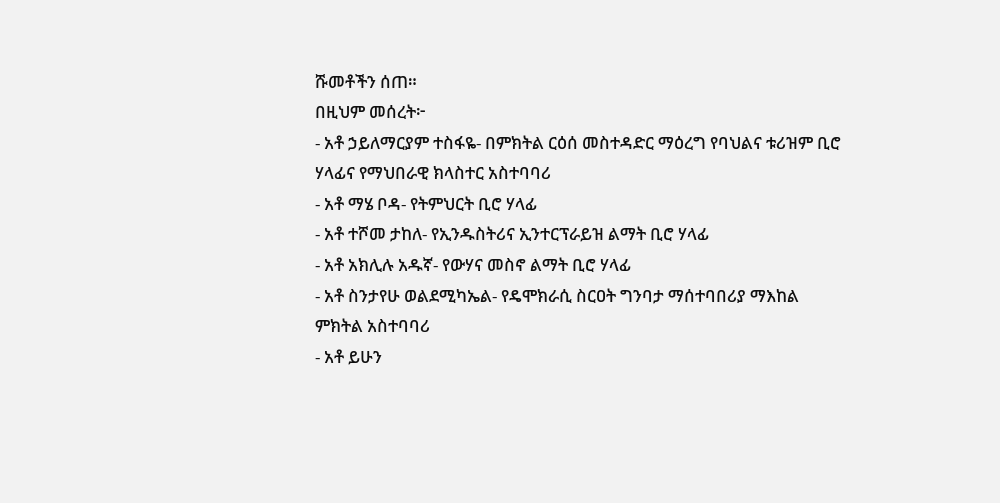ሹመቶችን ሰጠ።
በዚህም መሰረት፦
- አቶ ኃይለማርያም ተስፋዬ- በምክትል ርዕሰ መስተዳድር ማዕረግ የባህልና ቱሪዝም ቢሮ ሃላፊና የማህበራዊ ክላስተር አስተባባሪ
- አቶ ማሄ ቦዳ- የትምህርት ቢሮ ሃላፊ
- አቶ ተሾመ ታከለ- የኢንዱስትሪና ኢንተርፕራይዝ ልማት ቢሮ ሃላፊ
- አቶ አክሊሉ አዱኛ- የውሃና መስኖ ልማት ቢሮ ሃላፊ
- አቶ ስንታየሁ ወልደሚካኤል- የዴሞክራሲ ስርዐት ግንባታ ማሰተባበሪያ ማእከል ምክትል አስተባባሪ
- አቶ ይሁን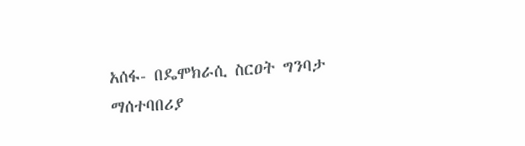አሰፋ- በዴሞክራሲ ስርዐት ግንባታ ማሰተባበሪያ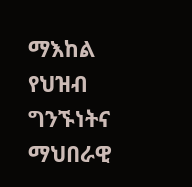ማእከል የህዝብ ግንኙነትና ማህበራዊ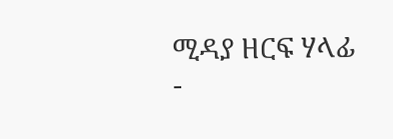ሚዳያ ዘርፍ ሃላፊ
-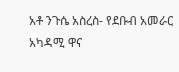አቶ ንጉሴ አስረስ- የደቡብ አመራር አካዳሚ ዋና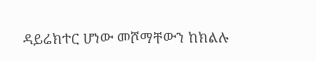ዳይሬክተር ሆነው መሾማቸውን ከክልሉ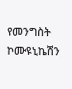የመንግስት ኮሙዩኒኬሽን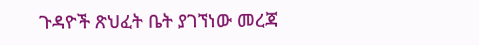ጉዳዮች ጽህፈት ቤት ያገኘነው መረጃ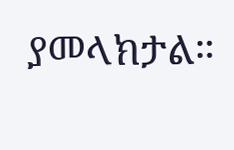ያመላክታል።